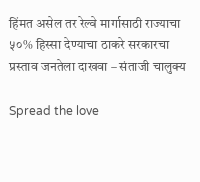हिंमत असेल तर रेल्वे मार्गासाठी राज्याचा ५०% हिस्सा देण्याचा ठाकरे सरकारचा प्रस्ताव जनतेला दाखवा – संताजी चालुक्य

Spread the love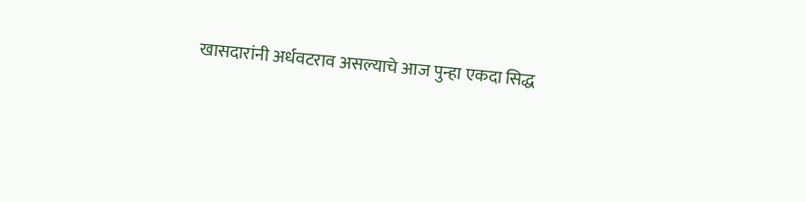खासदारांनी अर्धवटराव असल्याचे आज पुन्हा एकदा सिद्ध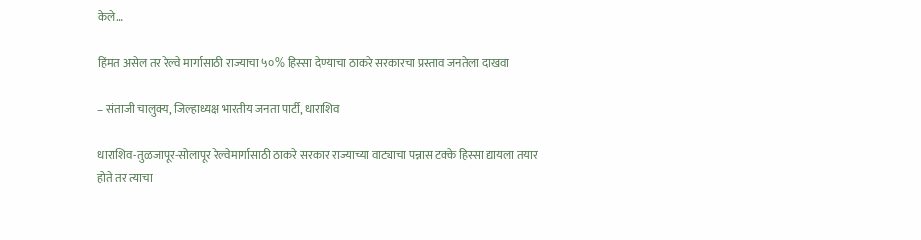केले…

हिंमत असेल तर रेल्वे मार्गासाठी राज्याचा ५०% हिस्सा देण्याचा ठाकरे सरकारचा प्रस्ताव जनतेला दाखवा

– संताजी चालुक्य, जिल्हाध्यक्ष भारतीय जनता पार्टी, धाराशिव

धाराशिव-तुळजापूर-सोलापूर रेल्वेमार्गासाठी ठाकरे सरकार राज्याच्या वाट्याचा पन्नास टक्के हिस्सा द्यायला तयार होते तर त्याचा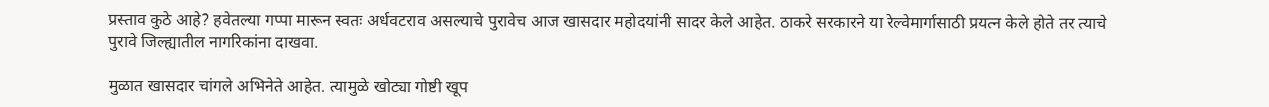प्रस्ताव कुठे आहे? हवेतल्या गप्पा मारून स्वतः अर्धवटराव असल्याचे पुरावेच आज खासदार महोदयांनी सादर केले आहेत. ठाकरे सरकारने या रेल्वेमार्गासाठी प्रयत्न केले होते तर त्याचे पुरावे जिल्ह्यातील नागरिकांना दाखवा.

मुळात खासदार चांगले अभिनेते आहेत. त्यामुळे खोट्या गोष्टी खूप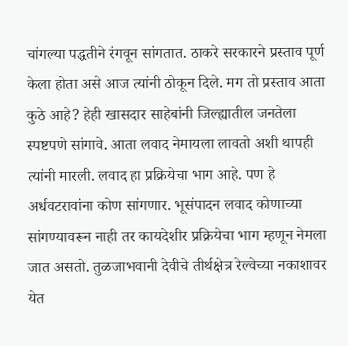चांगल्या पद्धतीने रंगवून सांगतात. ठाकरे सरकारने प्रस्ताव पूर्ण केला होता असे आज त्यांनी ठोकून दिले. मग तो प्रस्ताव आता कुठे आहे? हेही खासदार साहेबांनी जिल्ह्यातील जनतेला स्पष्टपणे सांगावे. आता लवाद नेमायला लावतो अशी थापही त्यांनी मारली. लवाद हा प्रक्रियेचा भाग आहे. पण हे अर्धवटरावांना कोण सांगणार. भूसंपादन लवाद कोणाच्या सांगण्यावरून नाही तर कायदेशीर प्रक्रियेचा भाग म्हणून नेमला जात असतो. तुळजाभवानी देवीचे तीर्थक्षेत्र रेल्वेच्या नकाशावर येत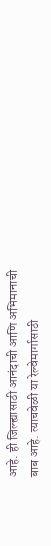आहे. ही जिल्ह्यासाठी आनंदाची आणि अभिमानाची बाब आहे. त्याचवेळी या रेल्वेमार्गासाठी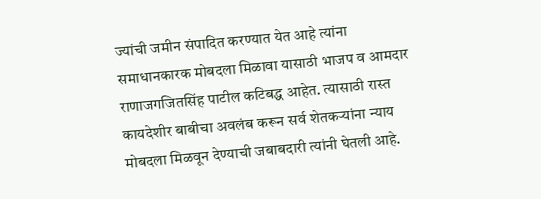ज्यांची जमीन संपादित करण्यात येत आहे त्यांना समाधानकारक मोबदला मिळावा यासाठी भाजप व आमदार राणाजगजितसिंह पाटील कटिबद्ध आहेत. त्यासाठी रास्त कायदेशीर बाबीचा अवलंब करून सर्व शेतकऱ्यांना न्याय मोबदला मिळवून देण्याची जबाबदारी त्यांनी घेतली आहे.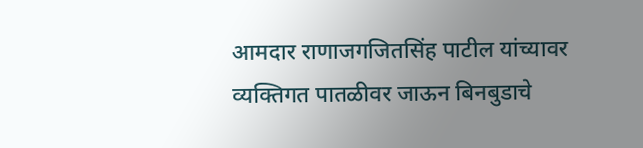आमदार राणाजगजितसिंह पाटील यांच्यावर व्यक्तिगत पातळीवर जाऊन बिनबुडाचे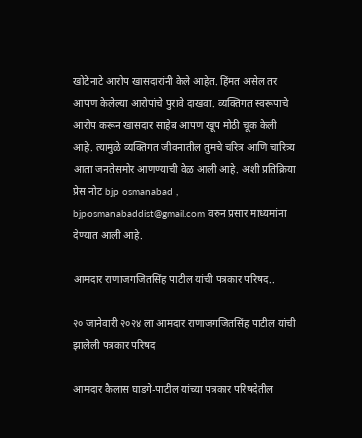खोटेनाटे आरोप खासदारांनी केले आहेत. हिंमत असेल तर आपण केलेल्या आरोपांचे पुरावे दाखवा. व्यक्तिगत स्वरूपाचे आरोप करून खासदार साहेब आपण खूप मोठी चूक केली आहे. त्यामुळे व्यक्तिगत जीवनातील तुमचे चरित्र आणि चारित्र्य आता जनतेसमोर आणण्याची वेळ आली आहे. अशी प्रतिक्रिया प्रेस नोट bjp osmanabad , bjposmanabaddist@gmail.com वरुन प्रसार माध्यमांना देण्यात आली आहे.

आमदार राणाजगजितसिंह पाटील यांची पत्रकार परिषद..

२० जानेवारी २०२४ ला आमदार राणाजगजितसिंह पाटील यांची झालेली पत्रकार परिषद

आमदार कैलास घाडगे-पाटील यांच्या पत्रकार परिषदेतील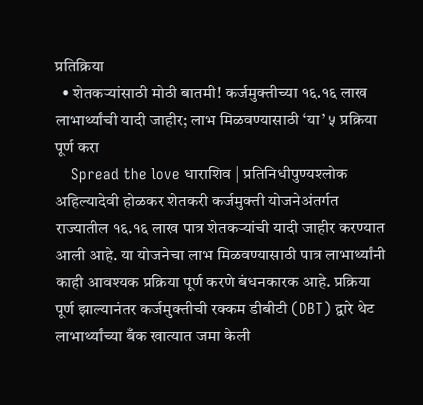प्रतिक्रिया
  • शेतकऱ्यांसाठी मोठी बातमी! कर्जमुक्तीच्या १६.१६ लाख लाभार्थ्यांची यादी जाहीर; लाभ मिळवण्यासाठी ‘या’ ५ प्रक्रिया पूर्ण करा
    Spread the love धाराशिव | प्रतिनिधीपुण्यश्लोक अहिल्यादेवी होळकर शेतकरी कर्जमुक्ती योजनेअंतर्गत राज्यातील १६.१६ लाख पात्र शेतकऱ्यांची यादी जाहीर करण्यात आली आहे. या योजनेचा लाभ मिळवण्यासाठी पात्र लाभार्थ्यांनी काही आवश्यक प्रक्रिया पूर्ण करणे बंधनकारक आहे. प्रक्रिया पूर्ण झाल्यानंतर कर्जमुक्तीची रक्कम डीबीटी (DBT) द्वारे थेट लाभार्थ्यांच्या बँक खात्यात जमा केली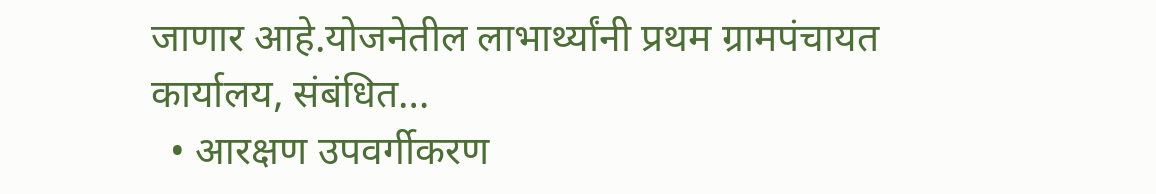जाणार आहे.योजनेतील लाभार्थ्यांनी प्रथम ग्रामपंचायत कार्यालय, संबंधित…
  • आरक्षण उपवर्गीकरण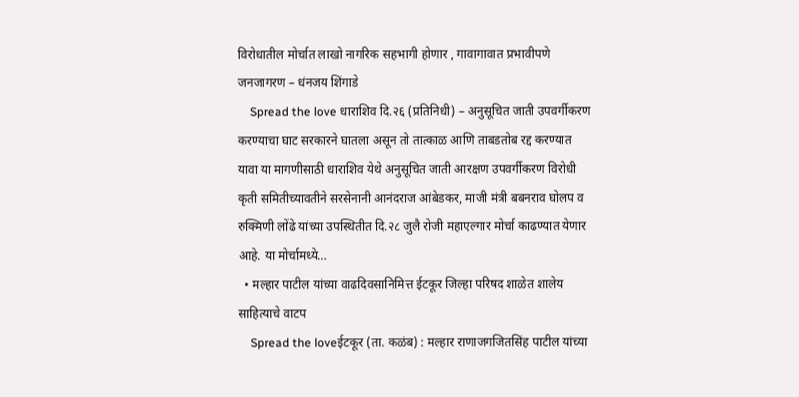विरोधातील मोर्चात लाखो नागरिक सहभागी होणार , गावागावात प्रभावीपणे जनजागरण – धंनजय शिंगाडे
    Spread the love धाराशिव दि.२६ (प्रतिनिधी) – अनुसूचित जाती उपवर्गीकरण करण्याचा घाट सरकारने घातला असून तो तात्काळ आणि ताबडतोब रद्द करण्यात यावा या मागणीसाठी धाराशिव येथे अनुसूचित जाती आरक्षण उपवर्गीकरण विरोधी कृती समितीच्यावतीने सरसेनानी आनंदराज आंबेडकर, माजी मंत्री बबनराव घोलप व रुक्मिणी लोंढे यांच्या उपस्थितीत दि.२८ जुलै रोजी महाएल्गार मोर्चा काढण्यात येणार आहे. या मोर्चामध्ये…
  • मल्हार पाटील यांच्या वाढदिवसानिमित्त ईटकूर जिल्हा परिषद शाळेत शालेय साहित्याचे वाटप
    Spread the loveईटकूर (ता. कळंब) : मल्हार राणाजगजितसिंह पाटील यांच्या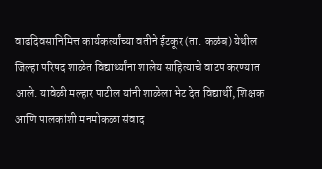वाढदिवसानिमित्त कार्यकर्त्यांच्या वतीने ईटकूर (ता. कळंब) येथील जिल्हा परिषद शाळेत विद्यार्थ्यांना शालेय साहित्याचे वाटप करण्यात आले. यावेळी मल्हार पाटील यांनी शाळेला भेट देत विद्यार्थी, शिक्षक आणि पालकांशी मनमोकळा संवाद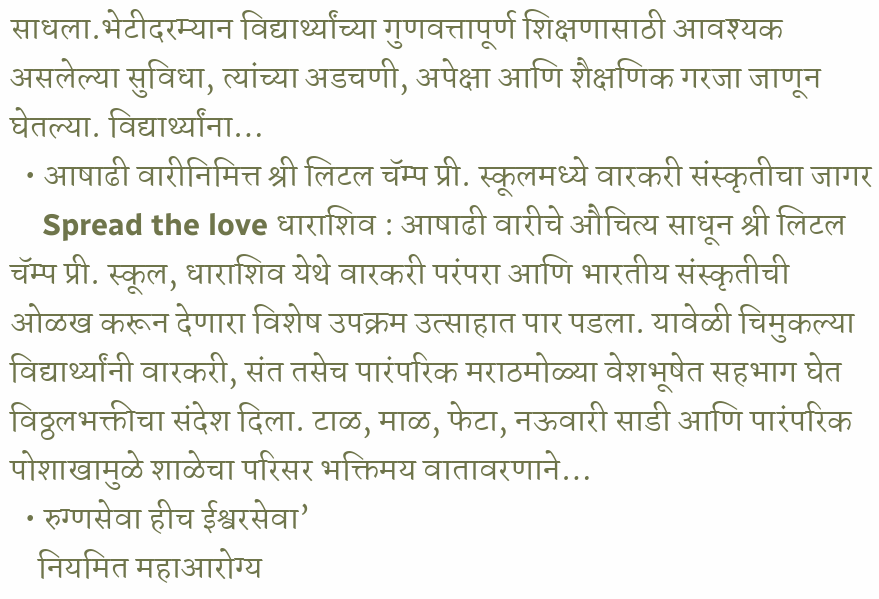साधला.भेटीदरम्यान विद्यार्थ्यांच्या गुणवत्तापूर्ण शिक्षणासाठी आवश्यक असलेल्या सुविधा, त्यांच्या अडचणी, अपेक्षा आणि शैक्षणिक गरजा जाणून घेतल्या. विद्यार्थ्यांना…
  • आषाढी वारीनिमित्त श्री लिटल चॅम्प प्री. स्कूलमध्ये वारकरी संस्कृतीचा जागर
    Spread the love धाराशिव : आषाढी वारीचे औचित्य साधून श्री लिटल चॅम्प प्री. स्कूल, धाराशिव येथे वारकरी परंपरा आणि भारतीय संस्कृतीची ओळख करून देणारा विशेष उपक्रम उत्साहात पार पडला. यावेळी चिमुकल्या विद्यार्थ्यांनी वारकरी, संत तसेच पारंपरिक मराठमोळ्या वेशभूषेत सहभाग घेत विठ्ठलभक्तीचा संदेश दिला. टाळ, माळ, फेटा, नऊवारी साडी आणि पारंपरिक पोशाखामुळे शाळेचा परिसर भक्तिमय वातावरणाने…
  • रुग्णसेवा हीच ईश्वरसेवा’
    नियमित महाआरोग्य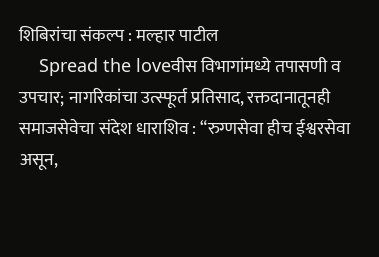शिबिरांचा संकल्प : मल्हार पाटील
    Spread the loveवीस विभागांमध्ये तपासणी व उपचार; नागरिकांचा उत्स्फूर्त प्रतिसाद, रक्तदानातूनही समाजसेवेचा संदेश धाराशिव : “रुग्णसेवा हीच ईश्वरसेवा असून,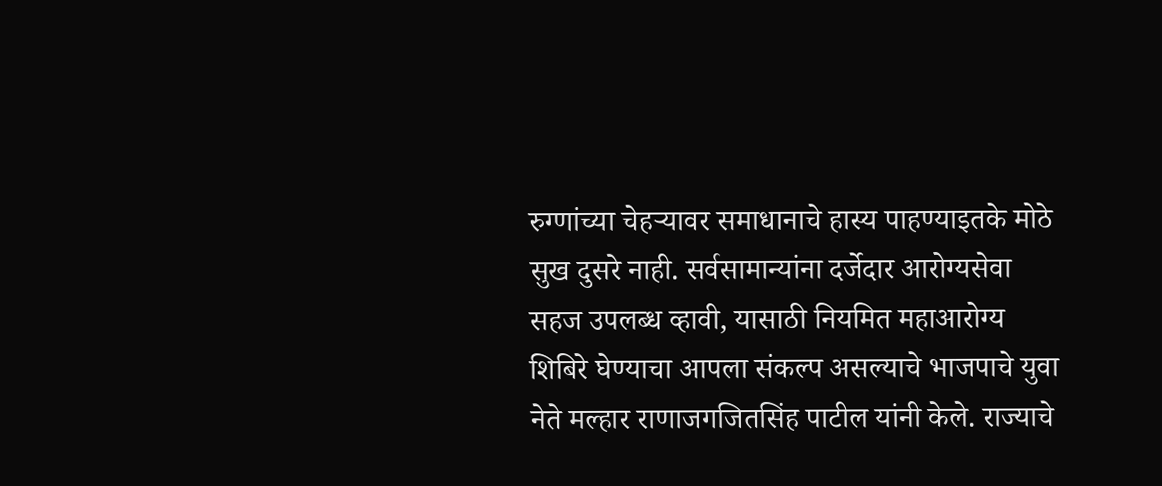रुग्णांच्या चेहऱ्यावर समाधानाचे हास्य पाहण्याइतके मोठे सुख दुसरे नाही. सर्वसामान्यांना दर्जेदार आरोग्यसेवा सहज उपलब्ध व्हावी, यासाठी नियमित महाआरोग्य शिबिरे घेण्याचा आपला संकल्प असल्याचे भाजपाचे युवा नेते मल्हार राणाजगजितसिंह पाटील यांनी केले. राज्याचे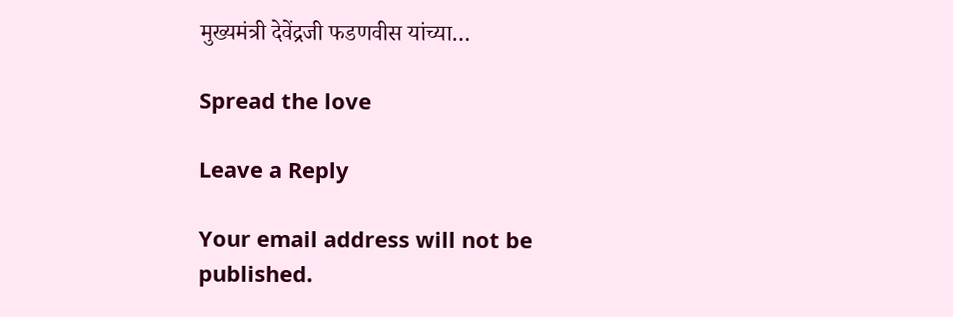मुख्यमंत्री देवेंद्रजी फडणवीस यांच्या…

Spread the love

Leave a Reply

Your email address will not be published.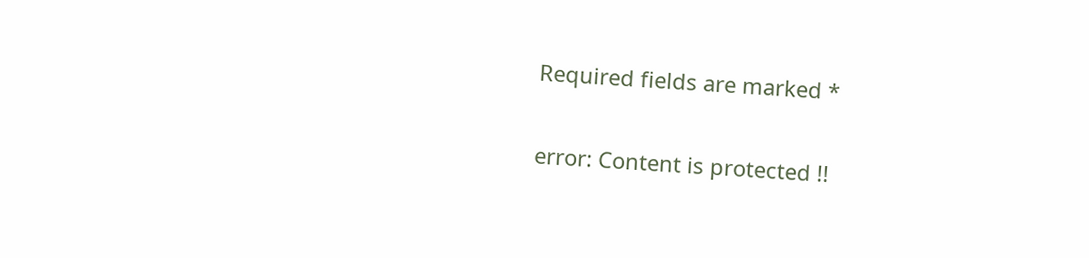Required fields are marked *

error: Content is protected !!